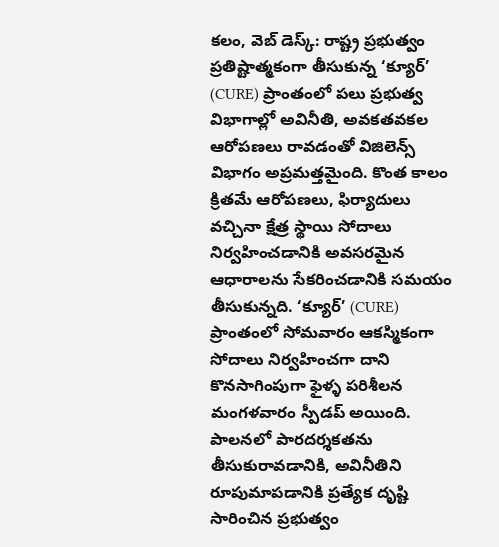కలం, వెబ్ డెస్క్: రాష్ట్ర ప్రభుత్వం ప్రతిష్టాత్మకంగా తీసుకున్న ‘క్యూర్’ (CURE) ప్రాంతంలో పలు ప్రభుత్వ విభాగాల్లో అవినీతి, అవకతవకల ఆరోపణలు రావడంతో విజిలెన్స్ విభాగం అప్రమత్తమైంది. కొంత కాలం క్రితమే ఆరోపణలు, ఫిర్యాదులు వచ్చినా క్షేత్ర స్థాయి సోదాలు నిర్వహించడానికి అవసరమైన ఆధారాలను సేకరించడానికి సమయం తీసుకున్నది. ‘క్యూర్’ (CURE) ప్రాంతంలో సోమవారం ఆకస్మికంగా సోదాలు నిర్వహించగా దాని కొనసాగింపుగా ఫైళ్ళ పరిశీలన మంగళవారం స్పీడప్ అయింది. పాలనలో పారదర్శకతను తీసుకురావడానికి, అవినీతిని రూపుమాపడానికి ప్రత్యేక దృష్టి సారించిన ప్రభుత్వం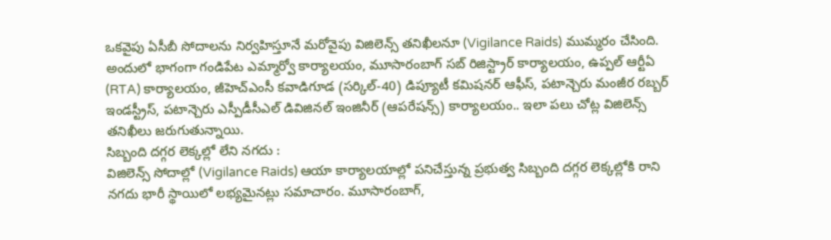ఒకవైపు ఏసీబీ సోదాలను నిర్వహిస్తూనే మరోవైపు విజిలెన్స్ తనిఖీలనూ (Vigilance Raids) ముమ్మరం చేసింది. అందులో భాగంగా గండిపేట ఎమ్మార్వో కార్యాలయం, మూసారంబాగ్ సబ్ రిజిస్ట్రార్ కార్యాలయం, ఉప్పల్ ఆర్టీఏ (RTA) కార్యాలయం, జీహెచ్ఎంసీ కవాడిగూడ (సర్కిల్-40) డిప్యూటీ కమిషనర్ ఆఫీస్, పటాన్చెరు మంజీర రబ్బర్ ఇండస్ట్రీస్, పటాన్చెరు ఎస్పీడీసీఎల్ డివిజినల్ ఇంజినీర్ (ఆపరేషన్స్) కార్యాలయం.. ఇలా పలు చోట్ల విజిలెన్స్ తనిఖీలు జరుగుతున్నాయి.
సిబ్బంది దగ్గర లెక్కల్లో లేని నగదు :
విజిలెన్స్ సోదాల్లో (Vigilance Raids) ఆయా కార్యాలయాల్లో పనిచేస్తున్న ప్రభుత్వ సిబ్బంది దగ్గర లెక్కల్లోకి రాని నగదు భారీ స్థాయిలో లభ్యమైనట్లు సమాచారం. మూసారంబాగ్,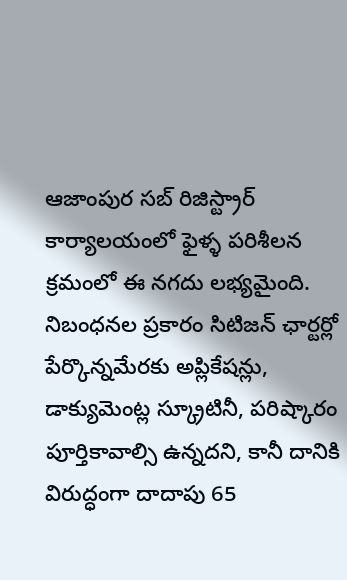ఆజాంపుర సబ్ రిజిస్ట్రార్ కార్యాలయంలో ఫైళ్ళ పరిశీలన క్రమంలో ఈ నగదు లభ్యమైంది. నిబంధనల ప్రకారం సిటిజన్ ఛార్టర్లో పేర్కొన్నమేరకు అప్లికేషన్లు, డాక్యుమెంట్ల స్క్రూటినీ, పరిష్కారం పూర్తికావాల్సి ఉన్నదని, కానీ దానికి విరుద్ధంగా దాదాపు 65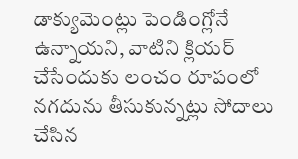డాక్యుమెంట్లు పెండింగ్లోనే ఉన్నాయని, వాటిని క్లియర్ చేసేందుకు లంచం రూపంలో నగదును తీసుకున్నట్లు సోదాలు చేసిన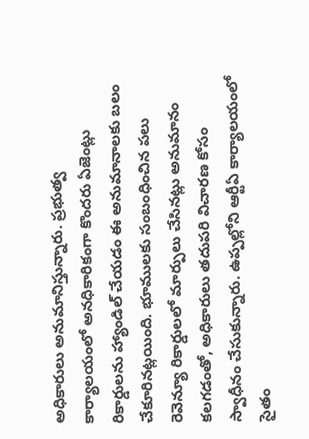అధికారులు అనుమానిస్తున్నారు. ప్రభుత్వ కార్యాలయంలో అనధికారికంగా కొందరు ఏజెంట్లు రికార్డులను హ్యాండిల్ చేయడం ఈ అనుమానాలకు బలం చేకూరినట్లయింది. భూములకు సంబంధించిన పలు రెవెన్యూ రికార్డులలో మార్పులు చేసినట్లు అనుమానం కలగడంతో, అధికారులు తదుపరి విచారణ కోసం స్వాధీనం చేసుకున్నారు. ఉప్పల్లోని ఆర్టీఏ కార్యాలయంలో సైతం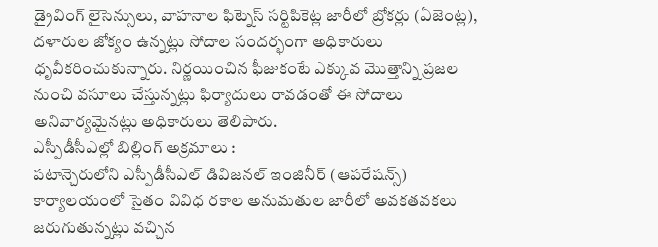డ్రైవింగ్ లైసెన్సులు, వాహనాల ఫిట్నెస్ సర్టిపికెట్ల జారీలో బ్రోకర్లు (ఏజెంట్ల), దళారుల జోక్యం ఉన్నట్లు సోదాల సందర్భంగా అధికారులు ధృవీకరించుకున్నారు. నిర్ణయించిన ఫీజుకంటే ఎక్కువ మొత్తాన్ని ప్రజల నుంచి వసూలు చేస్తున్నట్లు ఫిర్యాదులు రావడంతో ఈ సోదాలు అనివార్యమైనట్లు అధికారులు తెలిపారు.
ఎస్పీడీసీఎల్లో బిల్లింగ్ అక్రమాలు :
పటాన్చెరులోని ఎస్పీడీసీఎల్ డివిజనల్ ఇంజినీర్ (ఆపరేషన్స్) కార్యాలయంలో సైతం వివిధ రకాల అనుమతుల జారీలో అవకతవకలు జరుగుతున్నట్లు వచ్చిన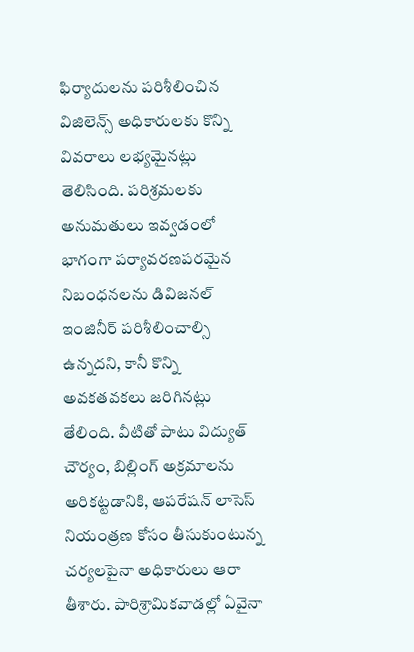ఫిర్యాదులను పరిశీలించిన విజిలెన్స్ అధికారులకు కొన్ని వివరాలు లభ్యమైనట్లు తెలిసింది. పరిశ్రమలకు అనుమతులు ఇవ్వడంలో భాగంగా పర్యావరణపరమైన నిబంధనలను డివిజనల్ ఇంజినీర్ పరిశీలించాల్సి ఉన్నదని, కానీ కొన్ని అవకతవకలు జరిగినట్లు తేలింది. వీటితో పాటు విద్యుత్ చౌర్యం, బిల్లింగ్ అక్రమాలను అరికట్టడానికి, ఆపరేషన్ లాసెస్ నియంత్రణ కోసం తీసుకుంటున్న చర్యలపైనా అధికారులు ఆరా తీశారు. పారిశ్రామికవాడల్లో ఏవైనా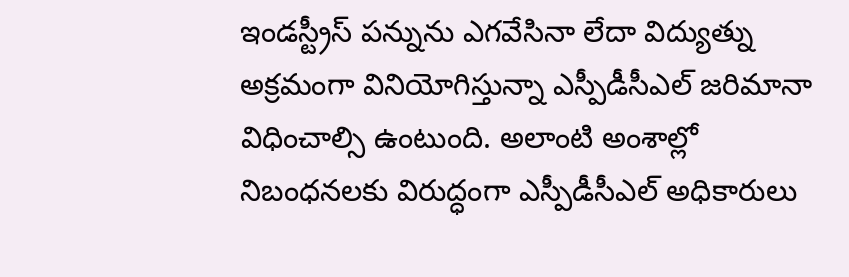ఇండస్ట్రీస్ పన్నును ఎగవేసినా లేదా విద్యుత్ను అక్రమంగా వినియోగిస్తున్నా ఎస్పీడీసీఎల్ జరిమానా విధించాల్సి ఉంటుంది. అలాంటి అంశాల్లో నిబంధనలకు విరుద్ధంగా ఎస్పీడీసీఎల్ అధికారులు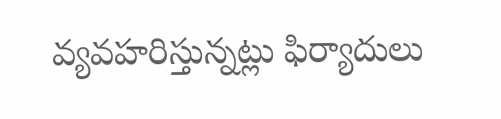వ్యవహరిస్తున్నట్లు ఫిర్యాదులు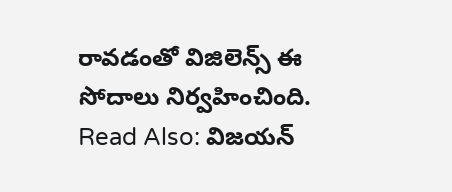రావడంతో విజిలెన్స్ ఈ సోదాలు నిర్వహించింది.
Read Also: విజయన్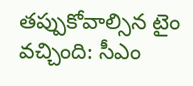తప్పుకోవాల్సిన టైం వచ్చింది: సీఎం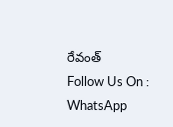రేవంత్
Follow Us On : WhatsApp